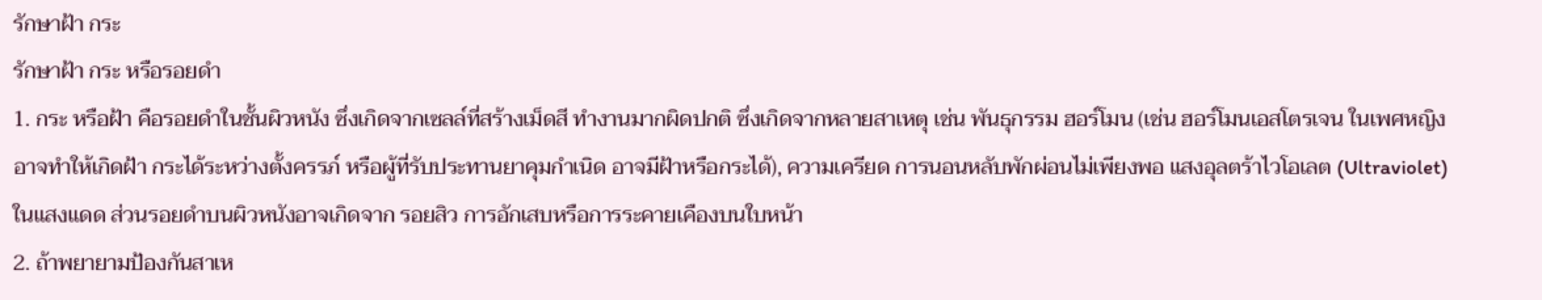รักษาฝ้า กระ
รักษาฝ้า กระ หรือรอยดำ
1. กระ หรือฝ้า คือรอยดำในชั้นผิวหนัง ซึ่งเกิดจากเซลล์ที่สร้างเม็ดสี ทำงานมากผิดปกติ ซึ่งเกิดจากหลายสาเหตุ เช่น พันธุกรรม ฮอร์โมน (เช่น ฮอร์โมนเอสโตรเจน ในเพศหญิง อาจทำให้เกิดฝ้า กระได้ระหว่างตั้งครรภ์ หรือผู้ที่รับประทานยาคุมกำเนิด อาจมีฝ้าหรือกระได้), ความเครียด การนอนหลับพักผ่อนไม่เพียงพอ แสงอุลตร้าไวโอเลต (Ultraviolet) ในแสงแดด ส่วนรอยดำบนผิวหนังอาจเกิดจาก รอยสิว การอักเสบหรือการระคายเคืองบนใบหน้า
2. ถ้าพยายามป้องกันสาเห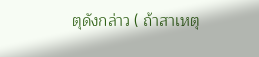ตุดังกล่าว ( ถ้าสาเหตุ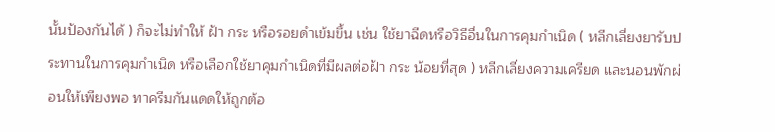นั้นป้องกันได้ ) ก็จะไม่ทำให้ ฝ้า กระ หรือรอยดำเข้มขึ้น เช่น ใช้ยาฉีดหรือวิธีอื่นในการคุมกำเนิด ( หลีกเลี่ยงยารับประทานในการคุมกำเนิด หรือเลือกใช้ยาคุมกำเนิดที่มีผลต่อฝ้า กระ น้อยที่สุด ) หลีกเลี่ยงความเครียด และนอนพักผ่อนให้เพียงพอ ทาครีมกันแดดให้ถูกต้อ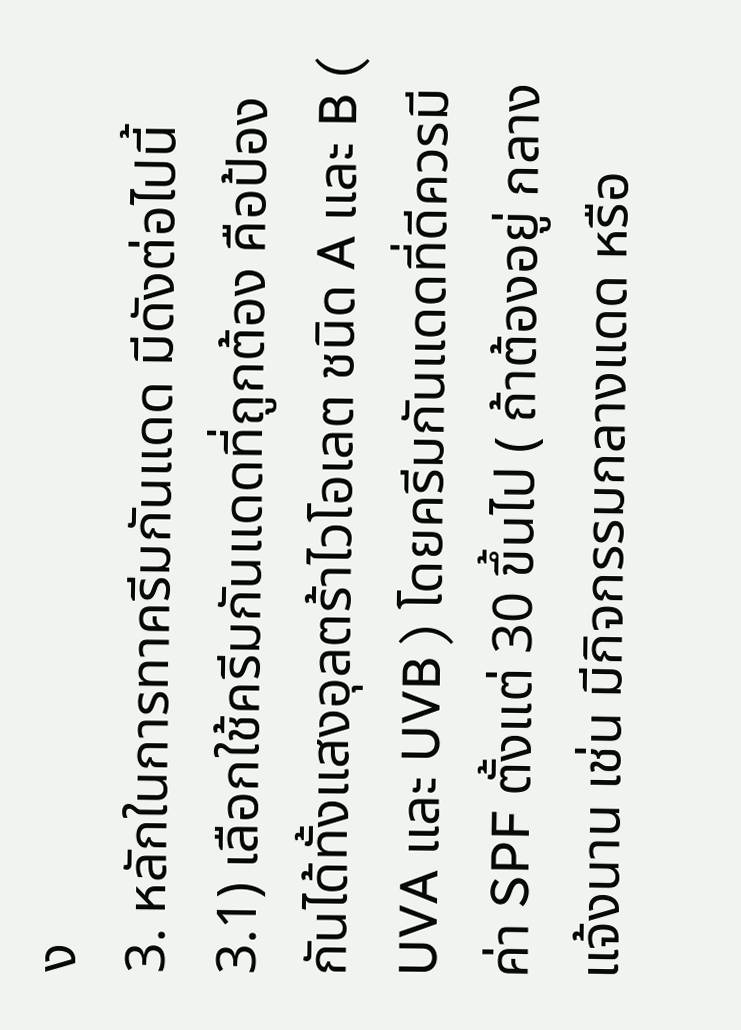ง
3. หลักในการทาครีมกันแดด มีดังต่อไปนี้
3.1) เลือกใช้ครีมกันแดดที่ถูกต้อง คือป้องกันได้ทั้งแสงอุลตร้าไวโอเลต ชนิด A และ B ( UVA และ UVB ) โดยครีมกันแดดที่ดีควรมีค่า SPF ตั้งแต่ 30 ขึ้นไป ( ถ้าต้องอยู่ กลางแจ้งนาน เช่น มีกิจกรรมกลางแดด หรือ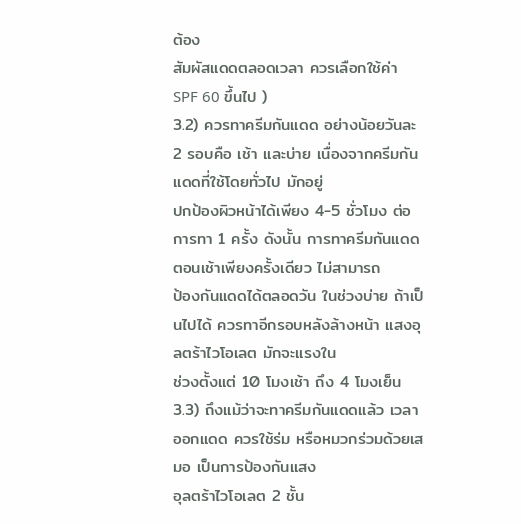ต้อง
สัมผัสแดดตลอดเวลา ควรเลือกใช้ค่า SPF 60 ขึ้นไป )
3.2) ควรทาครีมกันแดด อย่างน้อยวันละ 2 รอบคือ เช้า และบ่าย เนื่องจากครีมกันแดดที่ใช้โดยทั่วไป มักอยู่
ปกป้องผิวหน้าได้เพียง 4-5 ชั่วโมง ต่อการทา 1 ครั้ง ดังนั้น การทาครีมกันแดดตอนเช้าเพียงครั้งเดียว ไม่สามารถ
ป้องกันแดดได้ตลอดวัน ในช่วงบ่าย ถ้าเป็นไปได้ ควรทาอีกรอบหลังล้างหน้า แสงอุลตร้าไวโอเลต มักจะแรงใน
ช่วงตั้งแต่ 10 โมงเช้า ถึง 4 โมงเย็น
3.3) ถึงแม้ว่าจะทาครีมกันแดดแล้ว เวลาออกแดด ควรใช้ร่ม หรือหมวกร่วมด้วยเสมอ เป็นการป้องกันแสง
อุลตร้าไวโอเลต 2 ชั้น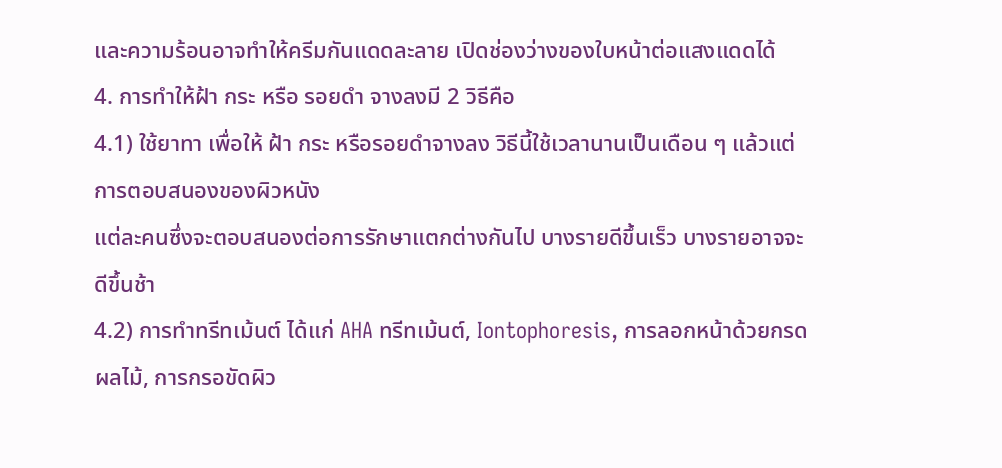และความร้อนอาจทำให้ครีมกันแดดละลาย เปิดช่องว่างของใบหน้าต่อแสงแดดได้
4. การทำให้ฝ้า กระ หรือ รอยดำ จางลงมี 2 วิธีคือ
4.1) ใช้ยาทา เพื่อให้ ฝ้า กระ หรือรอยดำจางลง วิธีนี้ใช้เวลานานเป็นเดือน ๆ แล้วแต่การตอบสนองของผิวหนัง
แต่ละคนซึ่งจะตอบสนองต่อการรักษาแตกต่างกันไป บางรายดีขึ้นเร็ว บางรายอาจจะดีขึ้นช้า
4.2) การทำทรีทเม้นต์ ได้แก่ AHA ทรีทเม้นต์, Iontophoresis, การลอกหน้าด้วยกรดผลไม้, การกรอขัดผิว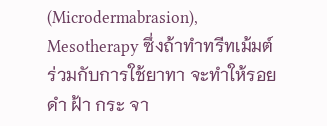(Microdermabrasion), Mesotherapy ซึ่งถ้าทำทรีทเม้มต์ ร่วมกับการใช้ยาทา จะทำให้รอยดำ ฝ้า กระ จา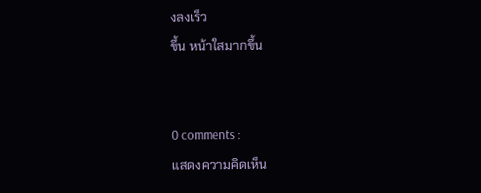งลงเร็ว
ขึ้น หน้าใสมากขึ้น


0 comments :
แสดงความคิดเห็น